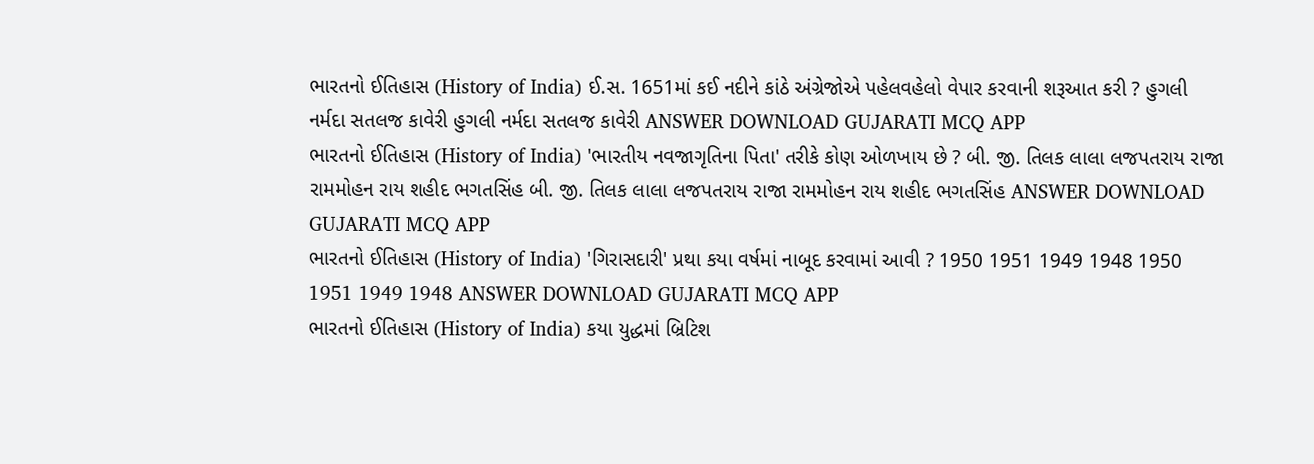ભારતનો ઈતિહાસ (History of India) ઈ.સ. 1651માં કઈ નદીને કાંઠે અંગ્રેજોએ પહેલવહેલો વેપાર કરવાની શરૂઆત કરી ? હુગલી નર્મદા સતલજ કાવેરી હુગલી નર્મદા સતલજ કાવેરી ANSWER DOWNLOAD GUJARATI MCQ APP
ભારતનો ઈતિહાસ (History of India) 'ભારતીય નવજાગૃતિના પિતા' તરીકે કોણ ઓળખાય છે ? બી. જી. તિલક લાલા લજપતરાય રાજા રામમોહન રાય શહીદ ભગતસિંહ બી. જી. તિલક લાલા લજપતરાય રાજા રામમોહન રાય શહીદ ભગતસિંહ ANSWER DOWNLOAD GUJARATI MCQ APP
ભારતનો ઈતિહાસ (History of India) 'ગિરાસદારી' પ્રથા કયા વર્ષમાં નાબૂદ કરવામાં આવી ? 1950 1951 1949 1948 1950 1951 1949 1948 ANSWER DOWNLOAD GUJARATI MCQ APP
ભારતનો ઈતિહાસ (History of India) કયા યુદ્ધમાં બ્રિટિશ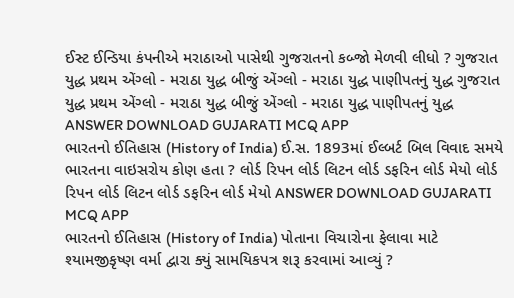ઈસ્ટ ઈન્ડિયા કંપનીએ મરાઠાઓ પાસેથી ગુજરાતનો કબ્જો મેળવી લીધો ? ગુજરાત યુદ્ધ પ્રથમ એંગ્લો - મરાઠા યુદ્ધ બીજું એંગ્લો - મરાઠા યુદ્ધ પાણીપતનું યુદ્ધ ગુજરાત યુદ્ધ પ્રથમ એંગ્લો - મરાઠા યુદ્ધ બીજું એંગ્લો - મરાઠા યુદ્ધ પાણીપતનું યુદ્ધ ANSWER DOWNLOAD GUJARATI MCQ APP
ભારતનો ઈતિહાસ (History of India) ઈ.સ. 1893માં ઈલ્બર્ટ બિલ વિવાદ સમયે ભારતના વાઇસરોય કોણ હતા ? લોર્ડ રિપન લોર્ડ લિટન લોર્ડ ડફરિન લોર્ડ મેયો લોર્ડ રિપન લોર્ડ લિટન લોર્ડ ડફરિન લોર્ડ મેયો ANSWER DOWNLOAD GUJARATI MCQ APP
ભારતનો ઈતિહાસ (History of India) પોતાના વિચારોના ફેલાવા માટે શ્યામજીકૃષ્ણ વર્મા દ્વારા ક્યું સામયિકપત્ર શરૂ કરવામાં આવ્યું ?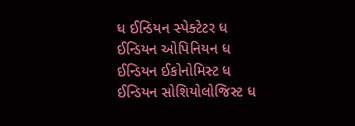ધ ઈન્ડિયન સ્પેક્ટેટર ધ ઈન્ડિયન ઓપિનિયન ધ ઈન્ડિયન ઈકોનોમિસ્ટ ધ ઈન્ડિયન સોશિયોલોજિસ્ટ ધ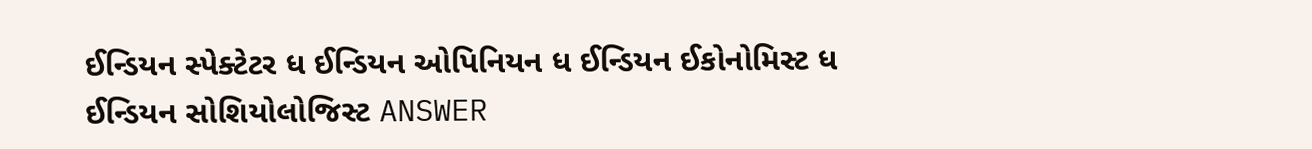ઈન્ડિયન સ્પેક્ટેટર ધ ઈન્ડિયન ઓપિનિયન ધ ઈન્ડિયન ઈકોનોમિસ્ટ ધ ઈન્ડિયન સોશિયોલોજિસ્ટ ANSWER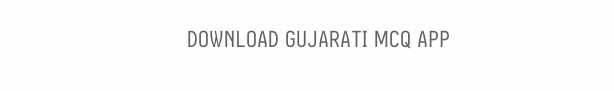DOWNLOAD GUJARATI MCQ APP